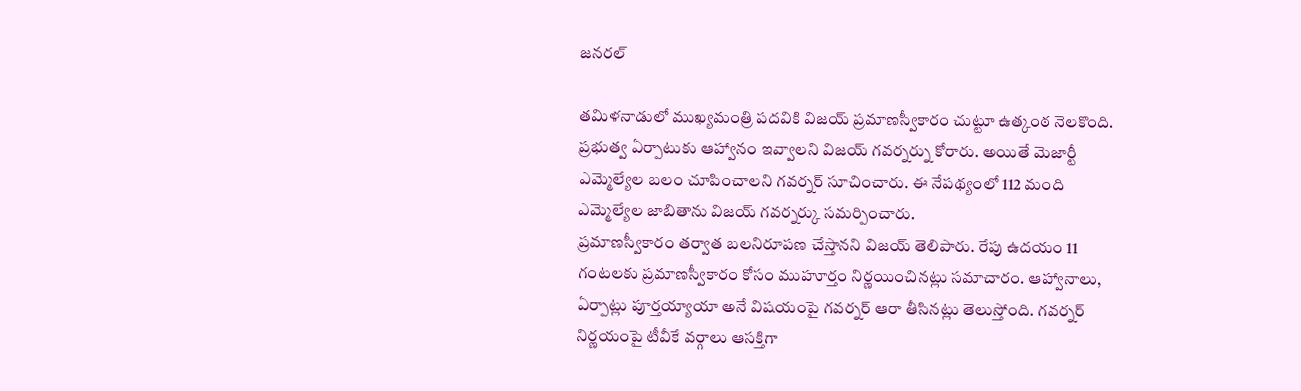జనరల్

తమిళనాడులో ముఖ్యమంత్రి పదవికి విజయ్ ప్రమాణస్వీకారం చుట్టూ ఉత్కంఠ నెలకొంది. ప్రభుత్వ ఏర్పాటుకు ఆహ్వానం ఇవ్వాలని విజయ్ గవర్నర్ను కోరారు. అయితే మెజార్టీ ఎమ్మెల్యేల బలం చూపించాలని గవర్నర్ సూచించారు. ఈ నేపథ్యంలో 112 మంది ఎమ్మెల్యేల జాబితాను విజయ్ గవర్నర్కు సమర్పించారు.
ప్రమాణస్వీకారం తర్వాత బలనిరూపణ చేస్తానని విజయ్ తెలిపారు. రేపు ఉదయం 11 గంటలకు ప్రమాణస్వీకారం కోసం ముహూర్తం నిర్ణయించినట్లు సమాచారం. ఆహ్వానాలు, ఏర్పాట్లు పూర్తయ్యాయా అనే విషయంపై గవర్నర్ ఆరా తీసినట్లు తెలుస్తోంది. గవర్నర్ నిర్ణయంపై టీవీకే వర్గాలు ఆసక్తిగా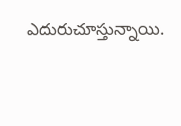ఎదురుచూస్తున్నాయి.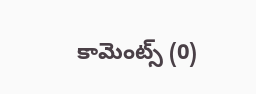కామెంట్స్ (0)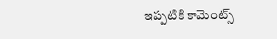ఇప్పటికి కామెంట్స్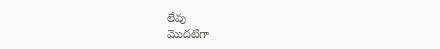లేవు
మొదటిగా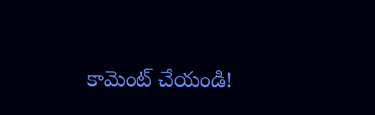కామెంట్ చేయండి!